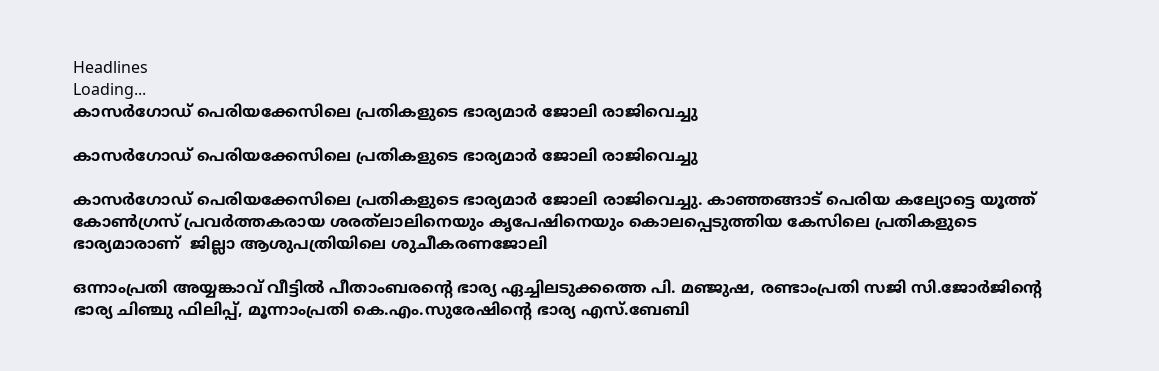Headlines
Loading...
കാസര്‍ഗോഡ് പെരിയക്കേസിലെ പ്രതികളുടെ ഭാര്യമാര്‍ ജോലി രാജിവെച്ചു

കാസര്‍ഗോഡ് പെരിയക്കേസിലെ പ്രതികളുടെ ഭാര്യമാര്‍ ജോലി രാജിവെച്ചു

കാസർഗോഡ് പെരിയക്കേസിലെ പ്രതികളുടെ ഭാര്യമാർ ജോലി രാജിവെച്ചു. കാഞ്ഞങ്ങാട് പെരിയ കല്യോട്ടെ യൂത്ത് കോൺഗ്രസ് പ്രവർത്തകരായ ശരത്‌ലാലിനെയും കൃപേഷിനെയും കൊലപ്പെടുത്തിയ കേസിലെ പ്രതികളുടെ ഭാര്യമാരാണ്  ജില്ലാ ആശുപത്രിയിലെ ശുചീകരണജോലി

ഒന്നാംപ്രതി അയ്യങ്കാവ് വീട്ടിൽ പീതാംബരന്റെ ഭാര്യ ഏച്ചിലടുക്കത്തെ പി. മഞ്ജുഷ, രണ്ടാംപ്രതി സജി സി.ജോർജിന്റെ ഭാര്യ ചിഞ്ചു ഫിലിപ്പ്, മൂന്നാംപ്രതി കെ.എം.സുരേഷിന്റെ ഭാര്യ എസ്.ബേബി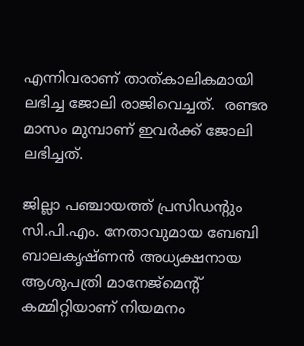എന്നിവരാണ് താത്‌കാലികമായി ലഭിച്ച ജോലി രാജിവെച്ചത്.  രണ്ടര മാസം മുമ്പാണ് ഇവർക്ക് ജോലി ലഭിച്ചത്.

ജില്ലാ പഞ്ചായത്ത് പ്രസിഡന്റും സി.പി.എം. നേതാവുമായ ബേബി ബാലകൃഷ്ണൻ അധ്യക്ഷനായ ആശുപത്രി മാനേജ്മെന്റ് കമ്മിറ്റിയാണ് നിയമനം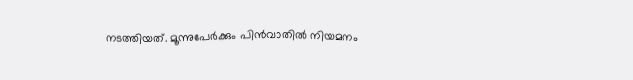നടത്തിയത്. മൂന്നുപേർക്കും പിൻവാതിൽ നിയമനം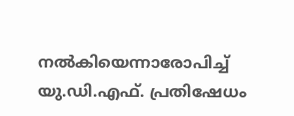നൽകിയെന്നാരോപിച്ച് യു.ഡി.എഫ്. പ്രതിഷേധം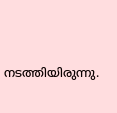നടത്തിയിരുന്നു.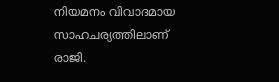നിയമനം വിവാദമായ സാഹചര്യത്തിലാണ് രാജി.